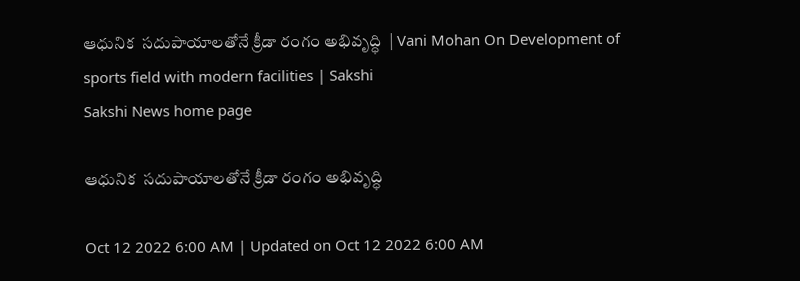ఆధునిక  సదుపాయాలతోనే క్రీడా రంగం అభివృద్ధి  | Vani Mohan On Development of sports field with modern facilities | Sakshi
Sakshi News home page

ఆధునిక  సదుపాయాలతోనే క్రీడా రంగం అభివృద్ధి

Oct 12 2022 6:00 AM | Updated on Oct 12 2022 6:00 AM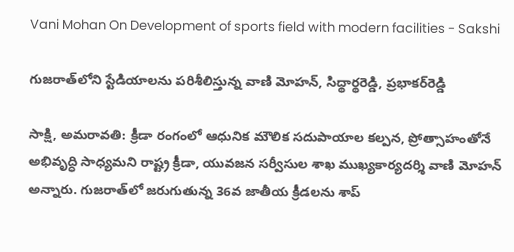Vani Mohan On Development of sports field with modern facilities - Sakshi

గుజరాత్‌లోని స్టేడియాలను పరిశీలిస్తున్న వాణి మోహన్, సిద్థార్థరెడ్డి, ప్రభాకర్‌రెడ్డి

సాక్షి, అమరావతి: క్రీడా రంగంలో ఆధునిక మౌలిక సదుపాయాల కల్పన, ప్రోత్సాహంతోనే అభివృద్ధి సాధ్యమని రాష్ట్ర క్రీడా, యువజన సర్వీసుల శాఖ ముఖ్యకార్యదర్శి వాణి మోహన్‌ అన్నారు. గుజరాత్‌లో జరుగుతున్న 36వ జాతీయ క్రీడలను శాప్‌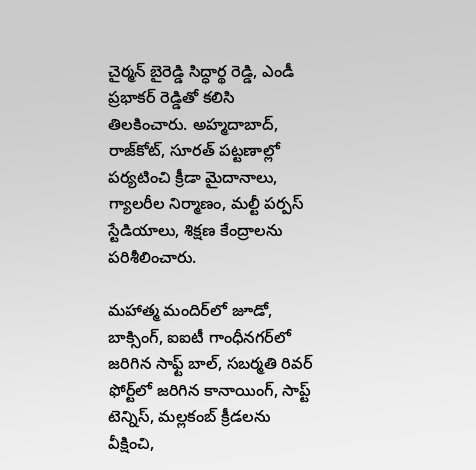చైర్మన్‌ బైరెడ్డి సిద్ధార్థ రెడ్డి, ఎండీ ప్రభాకర్‌ రెడ్డితో కలిసి తిలకించారు. అహ్మదాబాద్, రాజ్‌కోట్, సూరత్‌ పట్టణాల్లో పర్యటించి క్రీడా మైదానాలు, గ్యాలరీల నిర్మాణం, మల్టీ పర్పస్‌ స్టేడియాలు, శిక్షణ కేంద్రాలను పరిశీలించారు.

మహాత్మ మందిర్‌లో జూడో, బాక్సింగ్, ఐఐటీ గాంధీనగర్‌లో జరిగిన సాఫ్ట్‌ బాల్, సబర్మతి రివర్‌ ఫోర్ట్‌లో జరిగిన కానాయింగ్, సాప్ట్‌ టెన్నిస్, మల్లకంబ్‌ క్రీడలను వీక్షించి,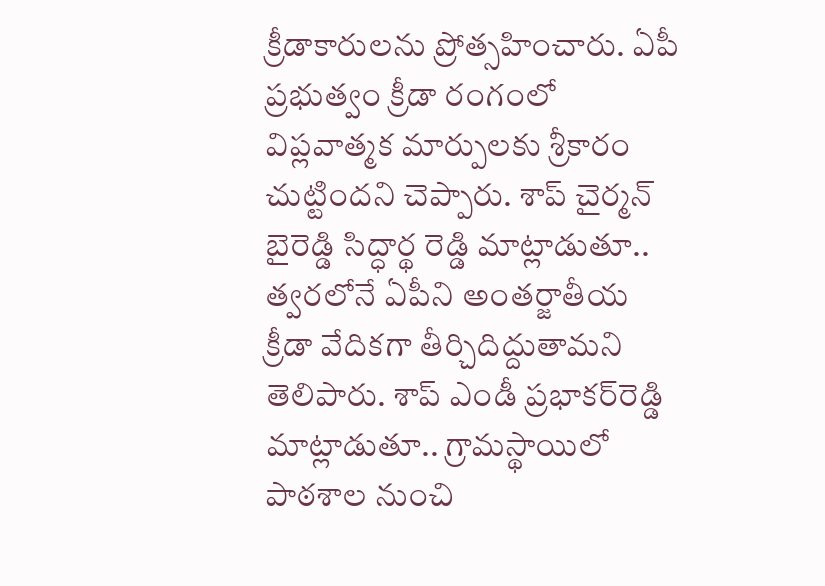క్రీడాకారులను ప్రోత్సహించారు. ఏపీ ప్రభుత్వం క్రీడా రంగంలో విప్లవాత్మక మార్పులకు శ్రీకారం చుట్టిందని చెప్పారు. శాప్‌ చైర్మన్‌ బైరెడ్డి సిద్ధార్థ రెడ్డి మాట్లాడుతూ.. త్వరలోనే ఏపీని అంతర్జాతీయ క్రీడా వేదికగా తీర్చిదిద్దుతామని తెలిపారు. శాప్‌ ఎండీ ప్రభాకర్‌రెడ్డి మాట్లాడుతూ.. గ్రామస్థాయిలో పాఠశాల నుంచి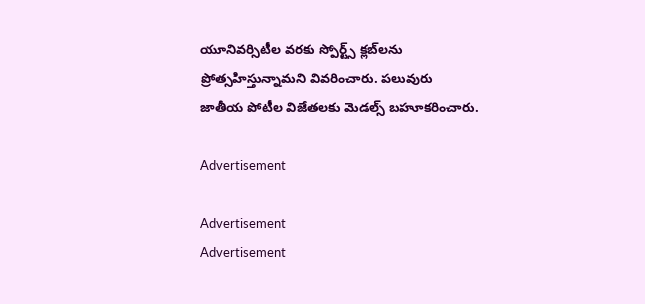యూనివర్సిటీల వరకు స్పోర్ట్స్‌ క్లబ్‌లను ప్రోత్సహిస్తున్నామని వివరించారు. పలువురు జాతీయ పోటీల విజేతలకు మెడల్స్‌ బహూకరించారు.

Advertisement

Advertisement
Advertisement